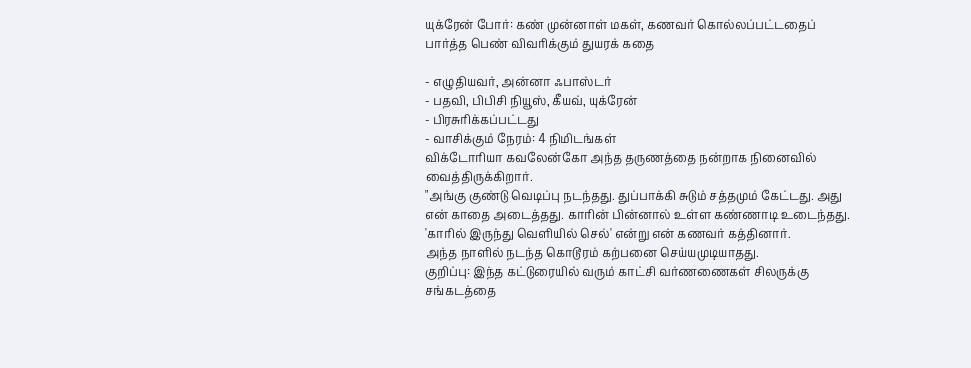யுக்ரேன் போர்: கண் முன்னாள் மகள், கணவர் கொல்லப்பட்டதைப் பார்த்த பெண் விவரிக்கும் துயரக் கதை

- எழுதியவர், அன்னா ஃபாஸ்டர்
- பதவி, பிபிசி நியூஸ், கீயவ், யுக்ரேன்
- பிரசுரிக்கப்பட்டது
- வாசிக்கும் நேரம்: 4 நிமிடங்கள்
விக்டோரியா கவலேன்கோ அந்த தருணத்தை நன்றாக நினைவில் வைத்திருக்கிறார்.
"அங்கு குண்டு வெடிப்பு நடந்தது. துப்பாக்கி சுடும் சத்தமும் கேட்டது. அது என் காதை அடைத்தது. காரின் பின்னால் உள்ள கண்ணாடி உடைந்தது. 'காரில் இருந்து வெளியில் செல்' என்று என் கணவர் கத்தினார்.
அந்த நாளில் நடந்த கொடூரம் கற்பனை செய்யமுடியாதது.
குறிப்பு: இந்த கட்டுரையில் வரும் காட்சி வர்ணணைகள் சிலருக்கு சங்கடத்தை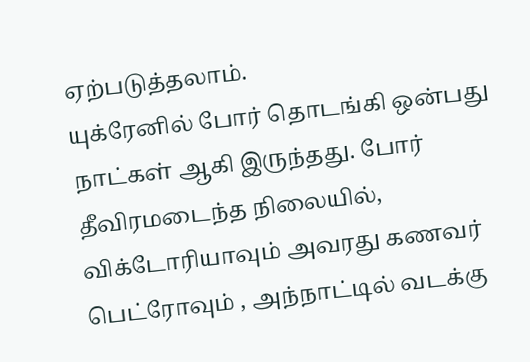ஏற்படுத்தலாம்.
யுக்ரேனில் போர் தொடங்கி ஒன்பது நாட்கள் ஆகி இருந்தது. போர் தீவிரமடைந்த நிலையில், விக்டோரியாவும் அவரது கணவர் பெட்ரோவும் , அந்நாட்டில் வடக்கு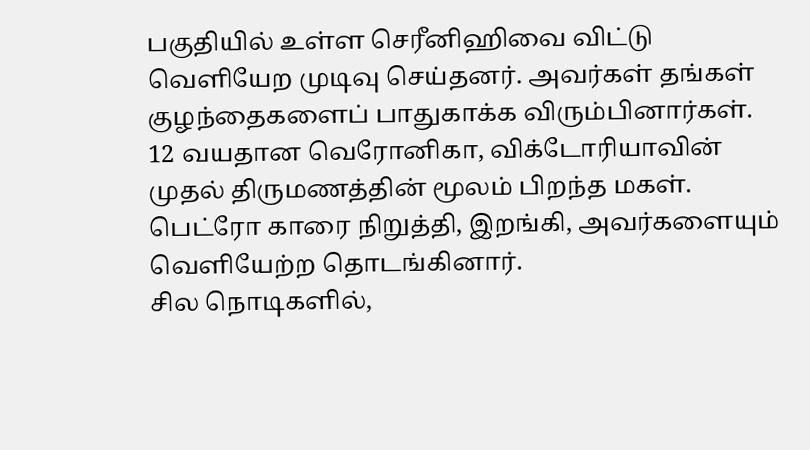பகுதியில் உள்ள செரீனிஹிவை விட்டு வெளியேற முடிவு செய்தனர். அவர்கள் தங்கள் குழந்தைகளைப் பாதுகாக்க விரும்பினார்கள்.
12 வயதான வெரோனிகா, விக்டோரியாவின் முதல் திருமணத்தின் மூலம் பிறந்த மகள். பெட்ரோ காரை நிறுத்தி, இறங்கி, அவர்களையும் வெளியேற்ற தொடங்கினார்.
சில நொடிகளில்,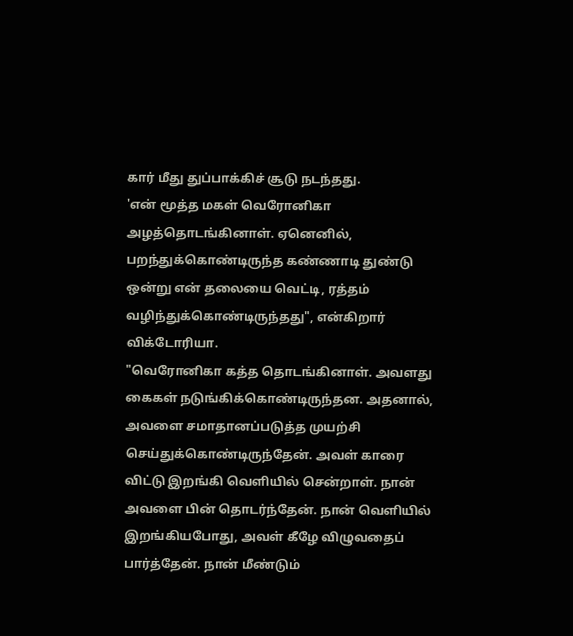கார் மீது துப்பாக்கிச் சூடு நடந்தது.
'என் மூத்த மகள் வெரோனிகா அழத்தொடங்கினாள். ஏனெனில், பறந்துக்கொண்டிருந்த கண்ணாடி துண்டு ஒன்று என் தலையை வெட்டி, ரத்தம் வழிந்துக்கொண்டிருந்தது", என்கிறார் விக்டோரியா.
"வெரோனிகா கத்த தொடங்கினாள். அவளது கைகள் நடுங்கிக்கொண்டிருந்தன. அதனால், அவளை சமாதானப்படுத்த முயற்சி செய்துக்கொண்டிருந்தேன். அவள் காரை விட்டு இறங்கி வெளியில் சென்றாள். நான் அவளை பின் தொடர்ந்தேன். நான் வெளியில் இறங்கியபோது, அவள் கீழே விழுவதைப் பார்த்தேன். நான் மீண்டும்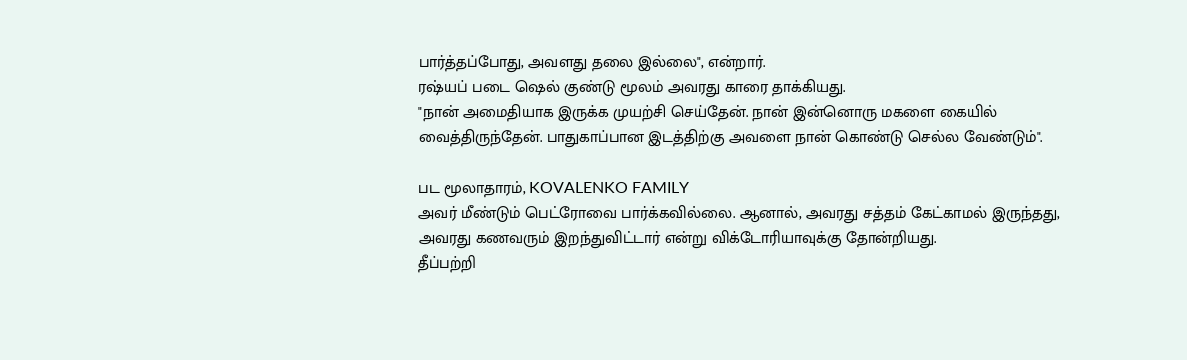பார்த்தப்போது, அவளது தலை இல்லை", என்றார்.
ரஷ்யப் படை ஷெல் குண்டு மூலம் அவரது காரை தாக்கியது.
"நான் அமைதியாக இருக்க முயற்சி செய்தேன். நான் இன்னொரு மகளை கையில் வைத்திருந்தேன். பாதுகாப்பான இடத்திற்கு அவளை நான் கொண்டு செல்ல வேண்டும்".

பட மூலாதாரம், KOVALENKO FAMILY
அவர் மீண்டும் பெட்ரோவை பார்க்கவில்லை. ஆனால், அவரது சத்தம் கேட்காமல் இருந்தது, அவரது கணவரும் இறந்துவிட்டார் என்று விக்டோரியாவுக்கு தோன்றியது.
தீப்பற்றி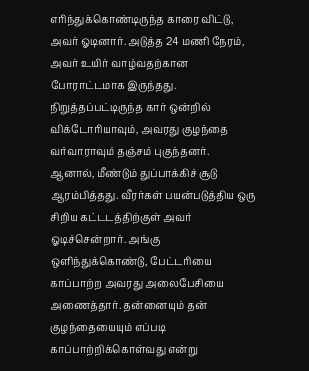எரிந்துக்கொண்டிருந்த காரை விட்டு, அவர் ஓடினார். அடுத்த 24 மணி நேரம், அவர் உயிர் வாழ்வதற்கான போராட்டமாக இருந்தது.
நிறுத்தப்பட்டிருந்த கார் ஒன்றில் விக்டோரியாவும், அவரது குழந்தை வர்வாராவும் தஞ்சம் புகுந்தனர். ஆனால், மீண்டும் துப்பாக்கிச் சூடு ஆரம்பித்தது. வீரர்கள் பயன்படுத்திய ஒரு சிறிய கட்டடத்திற்குள் அவர் ஓடிச்சென்றார். அங்கு ஒளிந்துக்கொண்டு, பேட்டரியை காப்பாற்ற அவரது அலைபேசியை அணைத்தார். தன்னையும் தன் குழந்தையையும் எப்படி காப்பாற்றிக்கொள்வது என்று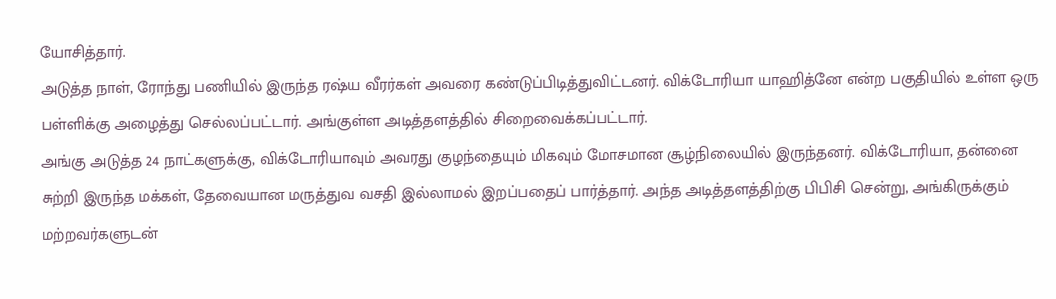யோசித்தார்.
அடுத்த நாள், ரோந்து பணியில் இருந்த ரஷ்ய வீரர்கள் அவரை கண்டுப்பிடித்துவிட்டனர். விக்டோரியா யாஹித்னே என்ற பகுதியில் உள்ள ஒரு பள்ளிக்கு அழைத்து செல்லப்பட்டார். அங்குள்ள அடித்தளத்தில் சிறைவைக்கப்பட்டார்.
அங்கு அடுத்த 24 நாட்களுக்கு, விக்டோரியாவும் அவரது குழந்தையும் மிகவும் மோசமான சூழ்நிலையில் இருந்தனர். விக்டோரியா, தன்னை சுற்றி இருந்த மக்கள், தேவையான மருத்துவ வசதி இல்லாமல் இறப்பதைப் பார்த்தார். அந்த அடித்தளத்திற்கு பிபிசி சென்று, அங்கிருக்கும் மற்றவர்களுடன்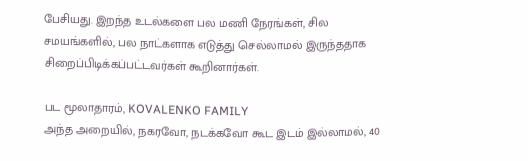பேசியது. இறந்த உடல்களை பல மணி நேரங்கள், சில சமயங்களில், பல நாட்களாக எடுத்து செல்லாமல் இருந்ததாக சிறைப்பிடிக்கப்பட்டவர்கள் கூறினார்கள்.

பட மூலாதாரம், KOVALENKO FAMILY
அந்த அறையில், நகரவோ, நடக்கவோ கூட இடம் இல்லாமல், 40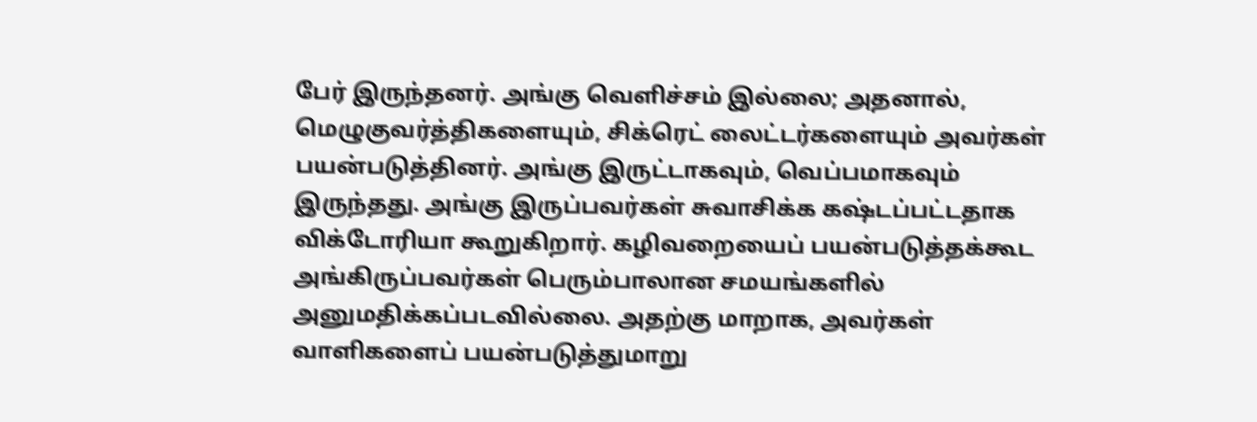பேர் இருந்தனர். அங்கு வெளிச்சம் இல்லை; அதனால், மெழுகுவர்த்திகளையும், சிக்ரெட் லைட்டர்களையும் அவர்கள் பயன்படுத்தினர். அங்கு இருட்டாகவும், வெப்பமாகவும் இருந்தது. அங்கு இருப்பவர்கள் சுவாசிக்க கஷ்டப்பட்டதாக விக்டோரியா கூறுகிறார். கழிவறையைப் பயன்படுத்தக்கூட அங்கிருப்பவர்கள் பெரும்பாலான சமயங்களில் அனுமதிக்கப்படவில்லை. அதற்கு மாறாக, அவர்கள் வாளிகளைப் பயன்படுத்துமாறு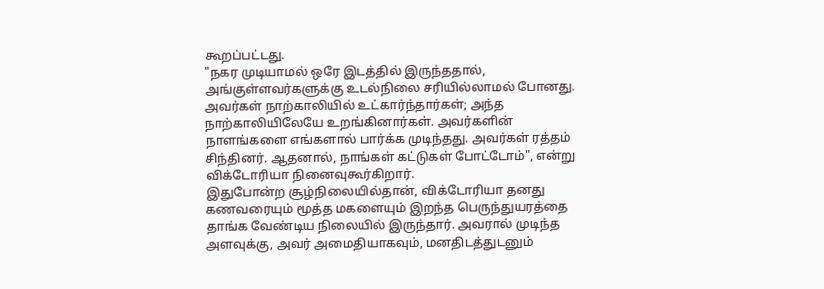கூறப்பட்டது.
"நகர முடியாமல் ஒரே இடத்தில் இருந்ததால், அங்குள்ளவர்களுக்கு உடல்நிலை சரியில்லாமல் போனது. அவர்கள் நாற்காலியில் உட்கார்ந்தார்கள்; அந்த நாற்காலியிலேயே உறங்கினார்கள். அவர்களின் நாளங்களை எங்களால் பார்க்க முடிந்தது. அவர்கள் ரத்தம் சிந்தினர். ஆதனால், நாங்கள் கட்டுகள் போட்டோம்", என்று விக்டோரியா நினைவுகூர்கிறார்.
இதுபோன்ற சூழ்நிலையில்தான், விக்டோரியா தனது கணவரையும் மூத்த மகளையும் இறந்த பெருந்துயரத்தை தாங்க வேண்டிய நிலையில் இருந்தார். அவரால் முடிந்த அளவுக்கு, அவர் அமைதியாகவும், மனதிடத்துடனும்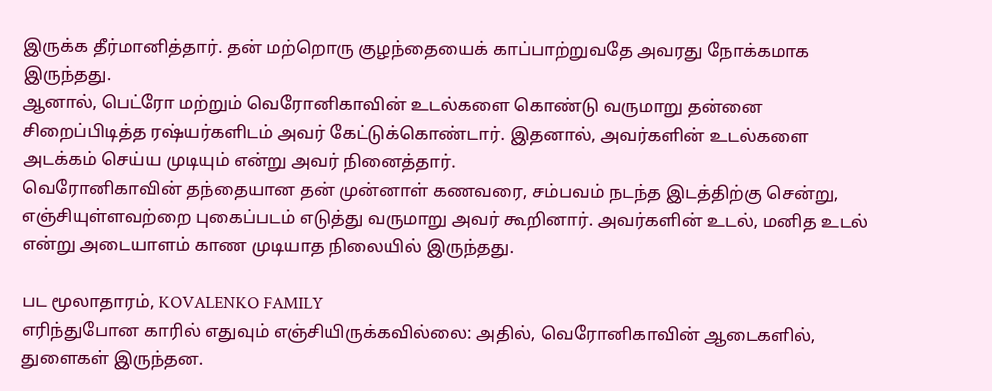இருக்க தீர்மானித்தார். தன் மற்றொரு குழந்தையைக் காப்பாற்றுவதே அவரது நோக்கமாக இருந்தது.
ஆனால், பெட்ரோ மற்றும் வெரோனிகாவின் உடல்களை கொண்டு வருமாறு தன்னை சிறைப்பிடித்த ரஷ்யர்களிடம் அவர் கேட்டுக்கொண்டார். இதனால், அவர்களின் உடல்களை அடக்கம் செய்ய முடியும் என்று அவர் நினைத்தார்.
வெரோனிகாவின் தந்தையான தன் முன்னாள் கணவரை, சம்பவம் நடந்த இடத்திற்கு சென்று, எஞ்சியுள்ளவற்றை புகைப்படம் எடுத்து வருமாறு அவர் கூறினார். அவர்களின் உடல், மனித உடல் என்று அடையாளம் காண முடியாத நிலையில் இருந்தது.

பட மூலாதாரம், KOVALENKO FAMILY
எரிந்துபோன காரில் எதுவும் எஞ்சியிருக்கவில்லை: அதில், வெரோனிகாவின் ஆடைகளில், துளைகள் இருந்தன.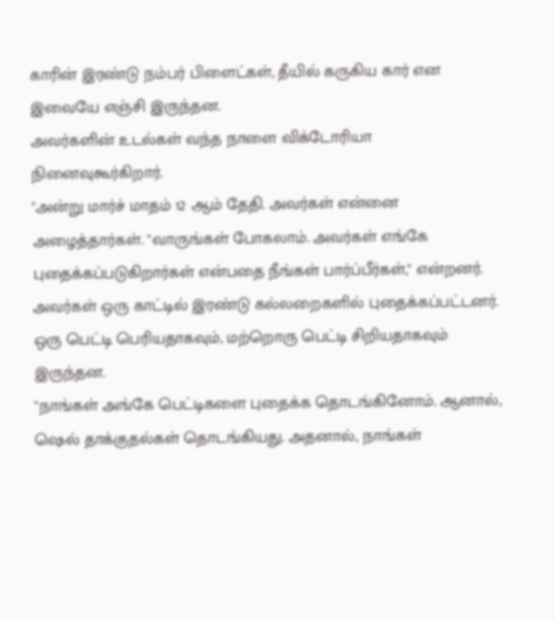காரின் இரண்டு நம்பர் பிளைட்கள், தீயில் கருகிய கார் என இவையே எஞ்சி இருந்தன.
அவர்களின் உடல்கள் வந்த நாளை விக்டோரியா நினைவுகூர்கிறார்.
"அன்று மார்ச் மாதம் 12 ஆம் தேதி. அவர்கள் என்னை அழைத்தார்கள். "வாருங்கள் போகலாம். அவர்கள் எங்கே புதைக்கப்படுகிறார்கள் என்பதை நீங்கள் பார்ப்பீர்கள்," என்றனர். அவர்கள் ஒரு காட்டில் இரண்டு கல்லறைகளில் புதைக்கப்பட்டனர். ஒரு பெட்டி பெரியதாகவும், மற்றொரு பெட்டி சிறியதாகவும் இருந்தன.
"நாங்கள் அங்கே பெட்டிகளை புதைக்க தொடங்கினோம். ஆனால், ஷெல் தாக்குதல்கள் தொடங்கியது. அதனால், நாங்கள்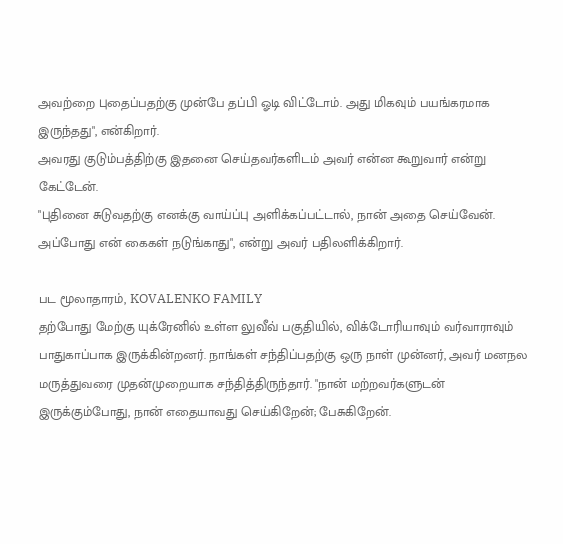அவற்றை புதைப்பதற்கு முன்பே தப்பி ஓடி விட்டோம். அது மிகவும் பயங்கரமாக இருந்தது", என்கிறார்.
அவரது குடும்பத்திற்கு இதனை செய்தவர்களிடம் அவர் என்ன கூறுவார் என்று கேட்டேன்.
"புதினை சுடுவதற்கு எனக்கு வாய்ப்பு அளிக்கப்பட்டால், நான் அதை செய்வேன். அப்போது என் கைகள் நடுங்காது", என்று அவர் பதிலளிக்கிறார்.

பட மூலாதாரம், KOVALENKO FAMILY
தற்போது மேற்கு யுக்ரேனில் உள்ள லுவீவ் பகுதியில், விக்டோரியாவும் வர்வாராவும் பாதுகாப்பாக இருக்கின்றனர். நாங்கள் சந்திப்பதற்கு ஒரு நாள் முன்னர், அவர் மனநல மருத்துவரை முதன்முறையாக சந்தித்திருந்தார். "நான் மற்றவர்களுடன் இருக்கும்போது, நான் எதையாவது செய்கிறேன்; பேசுகிறேன்.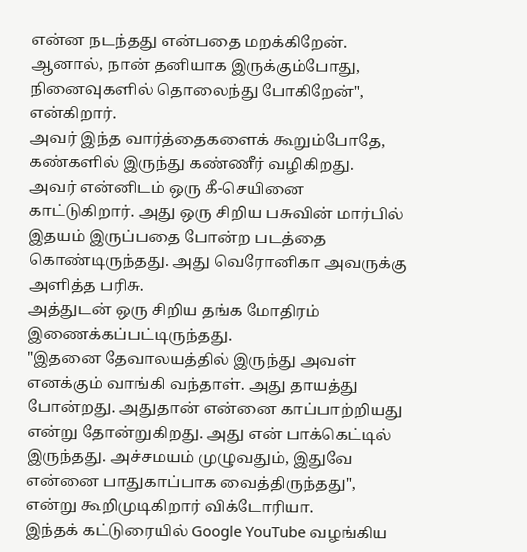என்ன நடந்தது என்பதை மறக்கிறேன். ஆனால், நான் தனியாக இருக்கும்போது, நினைவுகளில் தொலைந்து போகிறேன்", என்கிறார்.
அவர் இந்த வார்த்தைகளைக் கூறும்போதே, கண்களில் இருந்து கண்ணீர் வழிகிறது.
அவர் என்னிடம் ஒரு கீ-செயினை காட்டுகிறார். அது ஒரு சிறிய பசுவின் மார்பில் இதயம் இருப்பதை போன்ற படத்தை கொண்டிருந்தது. அது வெரோனிகா அவருக்கு அளித்த பரிசு.
அத்துடன் ஒரு சிறிய தங்க மோதிரம் இணைக்கப்பட்டிருந்தது.
"இதனை தேவாலயத்தில் இருந்து அவள் எனக்கும் வாங்கி வந்தாள். அது தாயத்து போன்றது. அதுதான் என்னை காப்பாற்றியது என்று தோன்றுகிறது. அது என் பாக்கெட்டில் இருந்தது. அச்சமயம் முழுவதும், இதுவே என்னை பாதுகாப்பாக வைத்திருந்தது", என்று கூறிமுடிகிறார் விக்டோரியா.
இந்தக் கட்டுரையில் Google YouTube வழங்கிய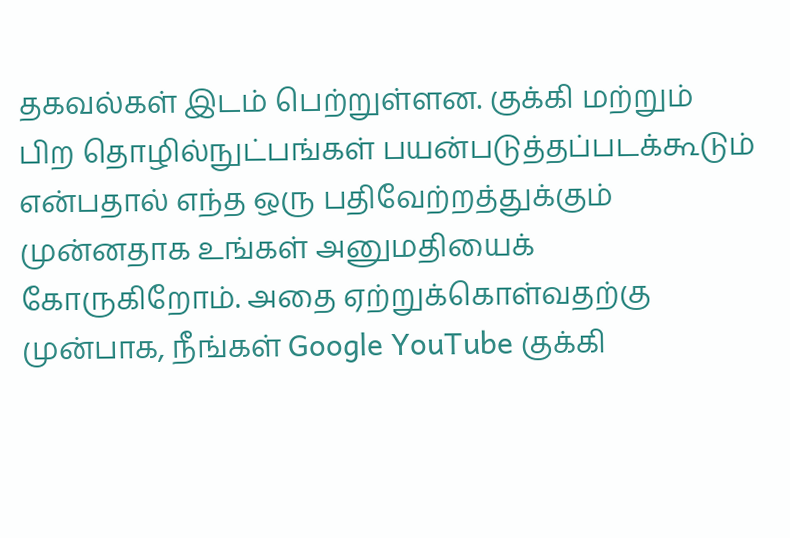தகவல்கள் இடம் பெற்றுள்ளன. குக்கி மற்றும் பிற தொழில்நுட்பங்கள் பயன்படுத்தப்படக்கூடும் என்பதால் எந்த ஒரு பதிவேற்றத்துக்கும் முன்னதாக உங்கள் அனுமதியைக் கோருகிறோம். அதை ஏற்றுக்கொள்வதற்கு முன்பாக, நீங்கள் Google YouTube குக்கி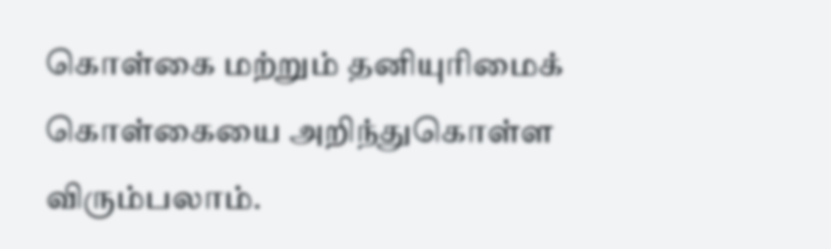கொள்கை மற்றும் தனியுரிமைக் கொள்கையை அறிந்துகொள்ள விரும்பலாம்.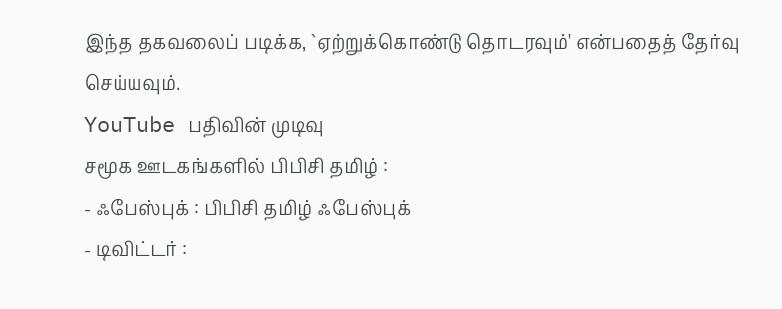இந்த தகவலைப் படிக்க, `ஏற்றுக்கொண்டு தொடரவும்' என்பதைத் தேர்வு செய்யவும்.
YouTube பதிவின் முடிவு
சமூக ஊடகங்களில் பிபிசி தமிழ் :
- ஃபேஸ்புக் : பிபிசி தமிழ் ஃபேஸ்புக்
- டிவிட்டர் :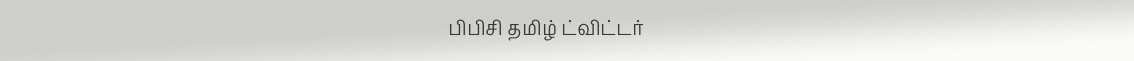பிபிசி தமிழ் ட்விட்டர்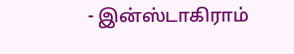- இன்ஸ்டாகிராம்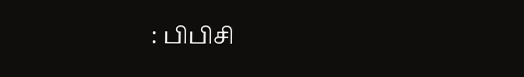: பிபிசி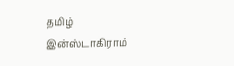தமிழ் இன்ஸ்டாகிராம்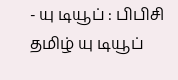- யு டியூப் : பிபிசி தமிழ் யு டியூப்